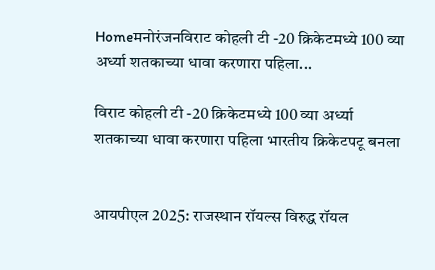Homeमनोरंजनविराट कोहली टी -20 क्रिकेटमध्ये 100 व्या अर्ध्या शतकाच्या धावा करणारा पहिला...

विराट कोहली टी -20 क्रिकेटमध्ये 100 व्या अर्ध्या शतकाच्या धावा करणारा पहिला भारतीय क्रिकेटपटू बनला


आयपीएल 2025: राजस्थान रॉयल्स विरुद्ध रॉयल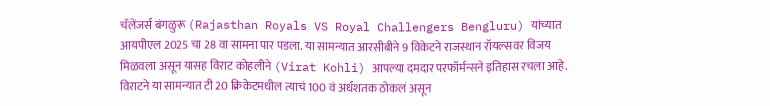चॅलेंजर्स बंगळुरू (Rajasthan Royals VS Royal Challengers Bengluru) यांच्यात आयपीएल 2025 चा 28 वा सामना पार पडला. या सामन्यात आरसीबीने 9 विकेटने राजस्थान रॉयल्सवर विजय मिळवला असून यासह विराट कोहलीने (Virat Kohli) आपल्या दमदार परफॉर्मन्सने इतिहास रचला आहे. विराटने या सामन्यात टी 20 क्रिकेटमधील त्याचं 100 वं अर्धशतक ठोकलं असून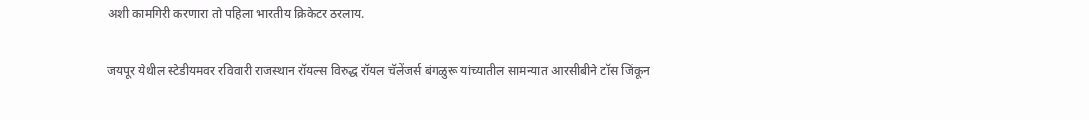अशी कामगिरी करणारा तो पहिला भारतीय क्रिकेटर ठरलाय.

जयपूर येथील स्टेडीयमवर रविवारी राजस्थान रॉयल्स विरुद्ध रॉयल चॅलेंजर्स बंगळुरू यांच्यातील सामन्यात आरसीबीने टॉस जिंकून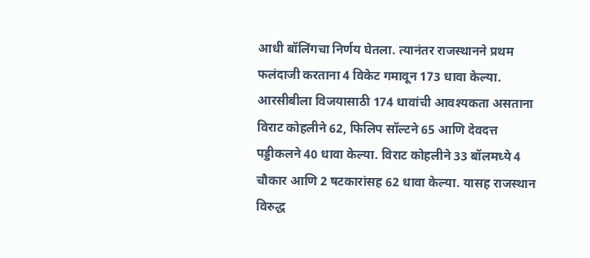आधी बॉलिंगचा निर्णय घेतला. त्यानंतर राजस्थानने प्रथम फलंदाजी करताना 4 विकेट गमावून 173 धावा केल्या. आरसीबीला विजयासाठी 174 धावांची आवश्यकता असताना विराट कोहलीने 62, फिलिप सॉल्टने 65 आणि देवदत्त पड्डीकलने 40 धावा केल्या. विराट कोहलीने 33 बॉलमध्ये 4 चौकार आणि 2 षटकारांसह 62 धावा केल्या. यासह राजस्थान विरुद्ध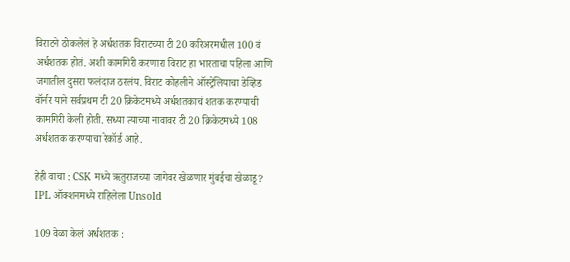विराटने ठोकलेलं हे अर्धशतक विराटच्या टी 20 करिअरमधील 100 वं अर्धशतक होतं. अशी कामगिरी करणारा विराट हा भारताचा पहिला आणि जगातील दुसरा फलंदाज ठरलंय. विराट कोहलीने ऑस्ट्रेलियाचा डेव्हिड वॉर्नर याने सर्वप्रथम टी 20 क्रिकेटमध्ये अर्धशतकाचं शतक करण्याची कामगिरी केली होती. सध्या त्याच्या नावावर टी 20 क्रिकेटमध्ये 108 अर्धशतक करण्याचा रेकॉर्ड आहे.

हेही वाचा : CSK मध्ये ऋतुराजच्या जागेवर खेळणार मुंबईचा खेळाडू? IPL ऑक्शनमध्ये राहिलेला Unsold

109 वेळा केलं अर्धशतक :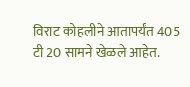विराट कोहलीने आतापर्यंत 405 टी 20 सामने खेळले आहेत.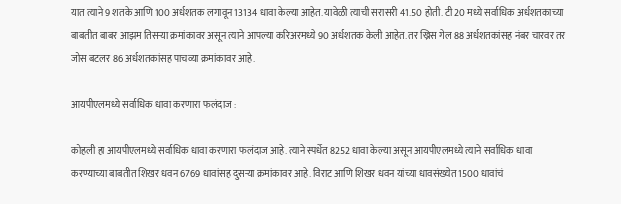यात त्याने 9 शतके आणि 100 अर्धशतक लगावून 13134 धावा केल्या आहेत. यावेळी त्याची सरासरी 41.50 होती. टी 20 मध्ये सर्वाधिक अर्धशतकाच्या बाबतीत बाबर आझम तिसर्‍या क्रमांकावर असून त्याने आपल्या करिअरमध्ये 90 अर्धशतक केली आहेत. तर ख्रिस गेल 88 अर्धशतकांसह नंबर चारवर तर जोस बटलर 86 अर्धशतकांसह पाचव्या क्रमांकावर आहे.

आयपीएलमध्ये सर्वाधिक धावा करणारा फलंदाज :

कोहली हा आयपीएलमध्ये सर्वाधिक धावा करणारा फलंदाज आहे. त्याने स्पर्धेत 8252 धावा केल्या असून आयपीएलमध्ये त्याने सर्वाधिक धावा करण्याच्या बाबतीत शिखर धवन 6769 धावांसह दुसऱ्या क्रमांकावर आहे. विराट आणि शिखर धवन यांच्या धावसंख्येत 1500 धावांचं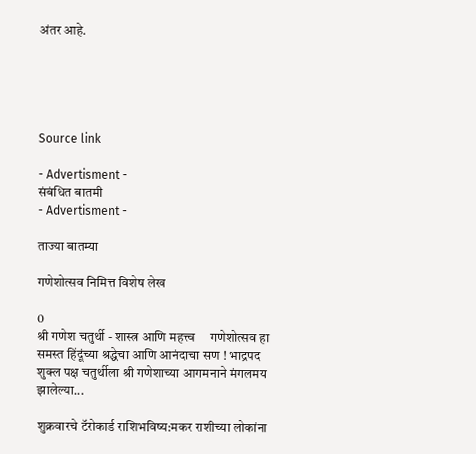अंतर आहे.





Source link

- Advertisment -
संबंधित बातमी
- Advertisment -

ताज्या बातम्या

गणेशोत्सव निमित्त विशेष लेख

0
श्री गणेश चतुर्थी - शास्त्र आणि महत्त्व     गणेशोत्सव हा समस्त हिंदूंच्या श्रद्धेचा आणि आनंदाचा सण ! भाद्रपद शुक्ल पक्ष चतुर्थीला श्री गणेशाच्या आगमनाने मंगलमय झालेल्या...

शुक्रवारचे टॅरोकार्ड राशिभविष्य:मकर राशीच्या लोकांना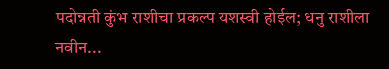पदोन्नती कुंभ राशीचा प्रकल्प यशस्वी होईल; धनु राशीला नवीन...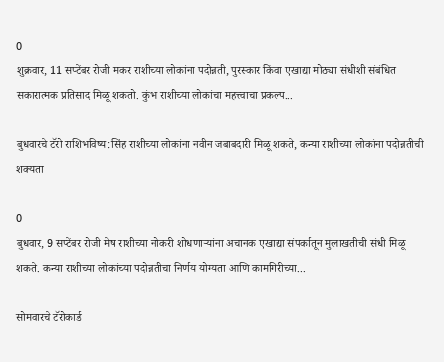0
शुक्रवार, 11 सप्टेंबर रोजी मकर राशीच्या लोकांना पदोन्नती, पुरस्कार किंवा एखाद्या मोठ्या संधीशी संबंधित सकारात्मक प्रतिसाद मिळू शकतो. कुंभ राशीच्या लोकांचा महत्त्वाचा प्रकल्प...

बुधवारचे टॅरो राशिभविष्य:सिंह राशीच्या लोकांना नवीन जबाबदारी मिळू शकते, कन्या राशीच्या लोकांना पदोन्नतीची शक्यता

0
बुधवार, 9 सप्टेंबर रोजी मेष राशीच्या नोकरी शोधणाऱ्यांना अचानक एखाद्या संपर्कातून मुलाखतीची संधी मिळू शकते. कन्या राशीच्या लोकांच्या पदोन्नतीचा निर्णय योग्यता आणि कामगिरीच्या...

सोमवारचे टॅरोकार्ड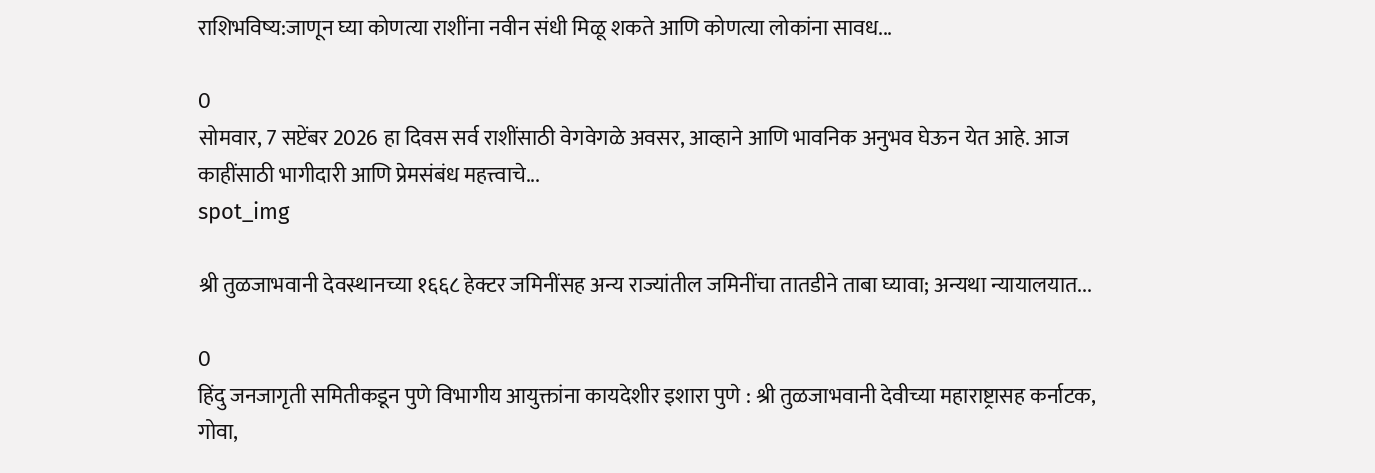राशिभविष्य:जाणून घ्या कोणत्या राशींना नवीन संधी मिळू शकते आणि कोणत्या लोकांना सावध...

0
सोमवार, 7 सप्टेंबर 2026 हा दिवस सर्व राशींसाठी वेगवेगळे अवसर, आव्हाने आणि भावनिक अनुभव घेऊन येत आहे. आज काहींसाठी भागीदारी आणि प्रेमसंबंध महत्त्वाचे...
spot_img

श्री तुळजाभवानी देवस्थानच्या १६६८ हेक्टर जमिनींसह अन्य राज्यांतील जमिनींचा तातडीने ताबा घ्यावा; अन्यथा न्यायालयात...

0
हिंदु जनजागृती समितीकडून पुणे विभागीय आयुक्तांना कायदेशीर इशारा पुणे : श्री तुळजाभवानी देवीच्या महाराष्ट्रासह कर्नाटक, गोवा,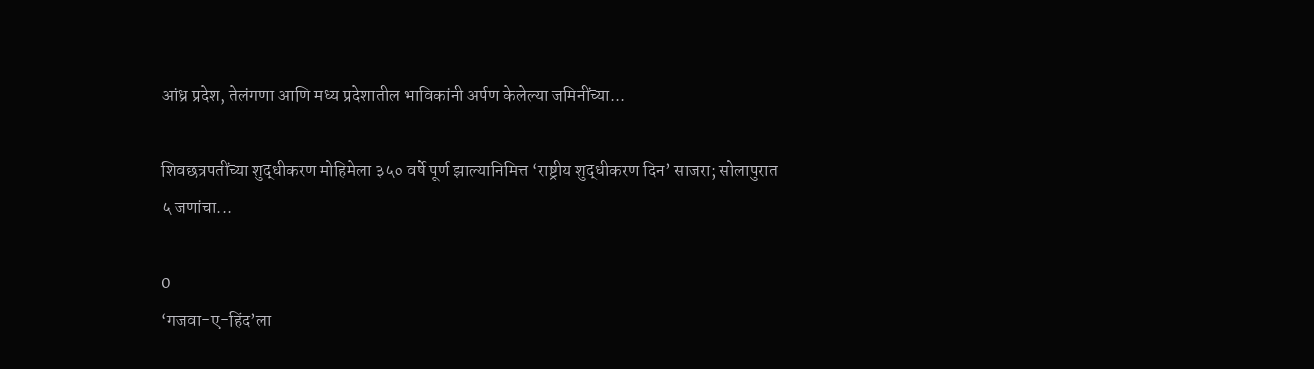आंध्र प्रदेश, तेलंगणा आणि मध्य प्रदेशातील भाविकांनी अर्पण केलेल्या जमिनींच्या...

शिवछत्रपतींच्या शुद्धीकरण मोहिमेला ३५० वर्षे पूर्ण झाल्यानिमित्त ‘राष्ट्रीय शुद्धीकरण दिन’ साजरा; सोलापुरात ५ जणांचा...

0
‘गजवा-ए-हिंद’ला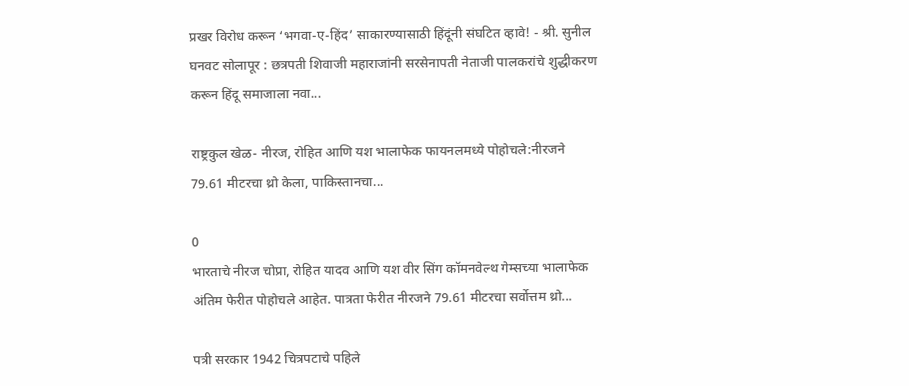प्रखर विरोध करून ‘भगवा-ए-हिंद’ साकारण्यासाठी हिंदूंनी संघटित व्हावे! - श्री. सुनील घनवट सोलापूर : छत्रपती शिवाजी महाराजांनी सरसेनापती नेताजी पालकरांचे शुद्धीकरण करून हिंदू समाजाला नवा...

राष्ट्रकुल खेळ- नीरज, रोहित आणि यश भालाफेक फायनलमध्ये पोहोचले:नीरजने 79.61 मीटरचा थ्रो केला, पाकिस्तानचा...

0
भारताचे नीरज चोप्रा, रोहित यादव आणि यश वीर सिंग कॉमनवेल्थ गेम्सच्या भालाफेक अंतिम फेरीत पोहोचले आहेत. पात्रता फेरीत नीरजने 79.61 मीटरचा सर्वोत्तम थ्रो...

पत्री सरकार 1942 चित्रपटाचे पहिले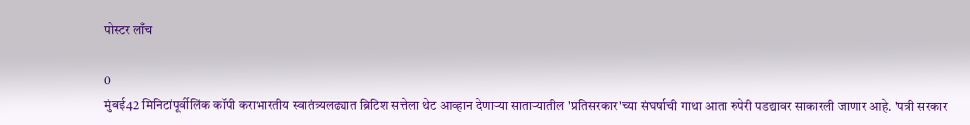पोस्टर लाँच

0
मुंबई42 मिनिटांपूर्वीलिंक कॉपी कराभारतीय स्वातंत्र्यलढ्यात ब्रिटिश सत्तेला थेट आव्हान देणाऱ्या साताऱ्यातील 'प्रतिसरकार'च्या संघर्षाची गाथा आता रुपेरी पडद्यावर साकारली जाणार आहे. 'पत्री सरकार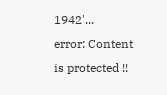1942'...
error: Content is protected !!